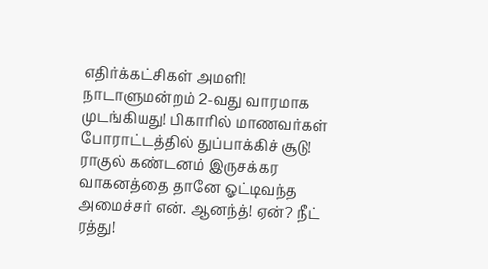எதிர்க்கட்சிகள் அமளி! நாடாளுமன்றம் 2-வது வாரமாக முடங்கியது! பிகாரில் மாணவர்கள் போராட்டத்தில் துப்பாக்கிச் சூடு! ராகுல் கண்டனம் இருசக்கர வாகனத்தை தானே ஓட்டிவந்த அமைச்சர் என். ஆனந்த்! ஏன்? நீட் ரத்து!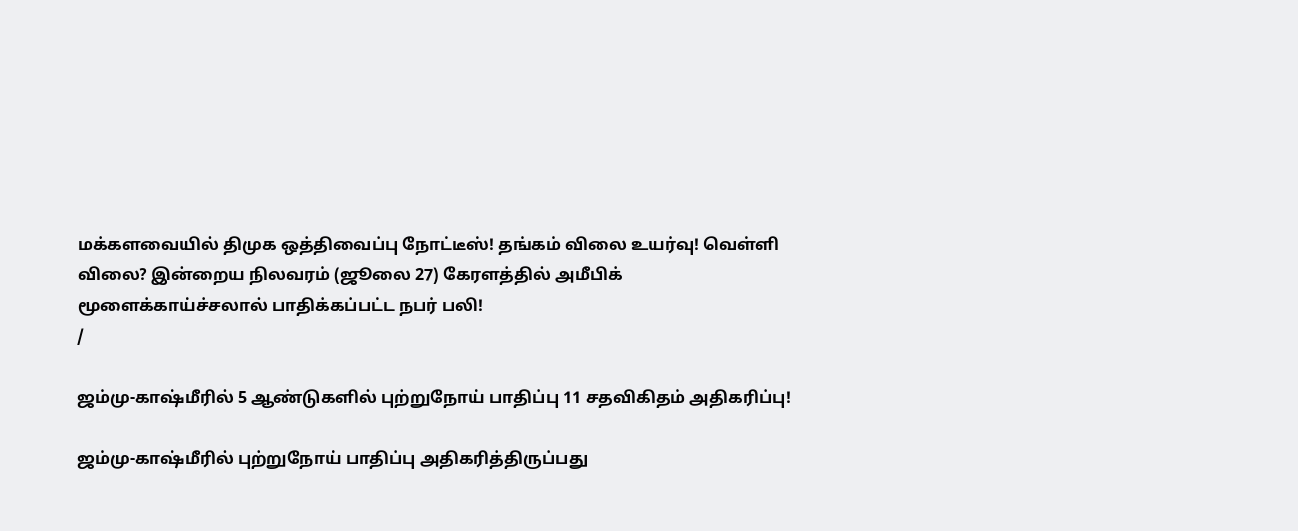மக்களவையில் திமுக ஒத்திவைப்பு நோட்டீஸ்! தங்கம் விலை உயர்வு! வெள்ளி விலை? இன்றைய நிலவரம் (ஜூலை 27) கேரளத்தில் அமீபிக் மூளைக்காய்ச்சலால் பாதிக்கப்பட்ட நபர் பலி!
/

ஜம்மு-காஷ்மீரில் 5 ஆண்டுகளில் புற்றுநோய் பாதிப்பு 11 சதவிகிதம் அதிகரிப்பு!

ஜம்மு-காஷ்மீரில் புற்றுநோய் பாதிப்பு அதிகரித்திருப்பது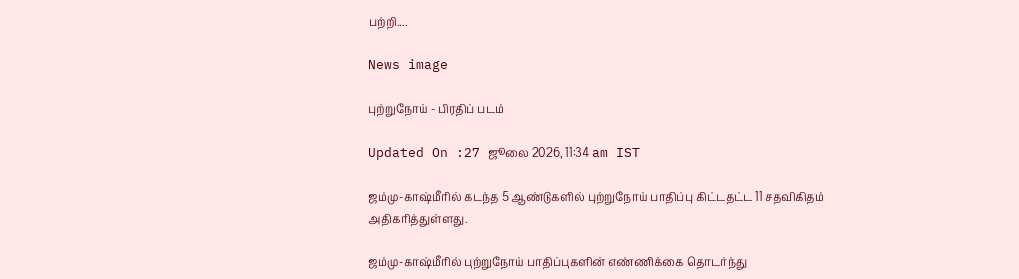பற்றி....

News image

புற்றுநோய் - பிரதிப் படம்

Updated On :27 ஜூலை 2026, 11:34 am IST

ஜம்மு-காஷ்மீரில் கடந்த 5 ஆண்டுகளில் புற்றுநோய் பாதிப்பு கிட்டதட்ட 11 சதவிகிதம் அதிகரித்துள்ளது.

ஜம்மு-காஷ்மீரில் புற்றுநோய் பாதிப்புகளின் எண்ணிக்கை தொடர்ந்து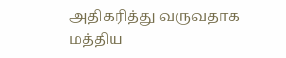அதிகரித்து வருவதாக மத்திய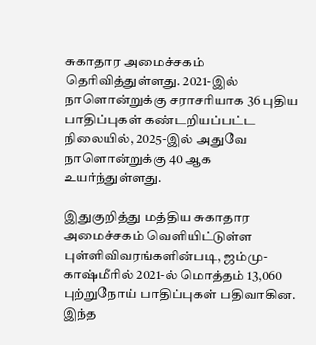சுகாதார அமைச்சகம் தெரிவித்துள்ளது. 2021-இல் நாளொன்றுக்கு சராசரியாக 36 புதிய பாதிப்புகள் கண்டறியப்பட்ட நிலையில், 2025-இல் அதுவே நாளொன்றுக்கு 40 ஆக உயர்ந்துள்ளது.

இதுகுறித்து மத்திய சுகாதார அமைச்சகம் வெளியிட்டுள்ள புள்ளிவிவரங்களின்படி, ஜம்மு-காஷ்மீரில் 2021-ல் மொத்தம் 13,060 புற்றுநோய் பாதிப்புகள் பதிவாகின. இந்த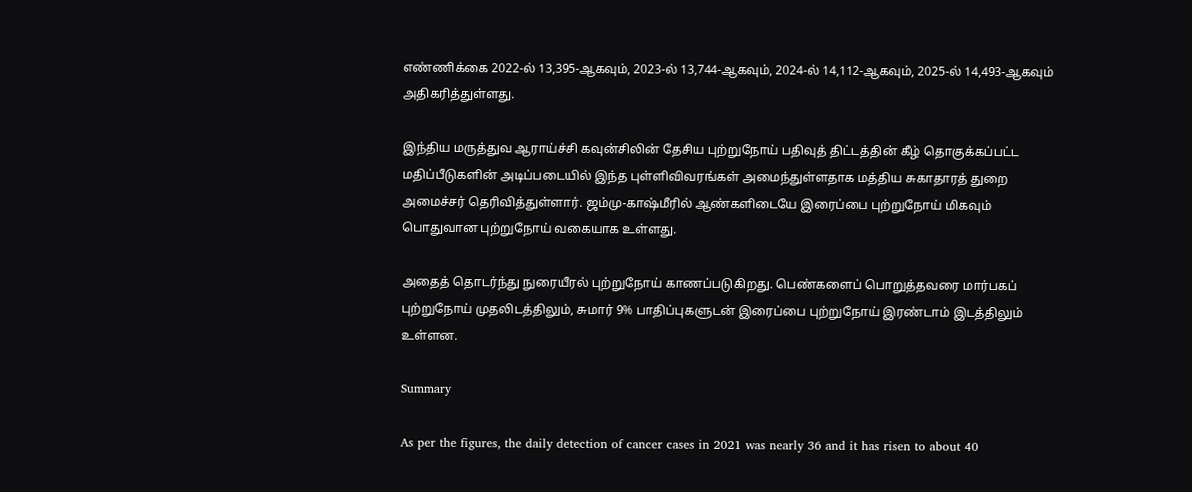எண்ணிக்கை 2022-ல் 13,395-ஆகவும், 2023-ல் 13,744-ஆகவும், 2024-ல் 14,112-ஆகவும், 2025-ல் 14,493-ஆகவும் அதிகரித்துள்ளது.

இந்திய மருத்துவ ஆராய்ச்சி கவுன்சிலின் தேசிய புற்றுநோய் பதிவுத் திட்டத்தின் கீழ் தொகுக்கப்பட்ட மதிப்பீடுகளின் அடிப்படையில் இந்த புள்ளிவிவரங்கள் அமைந்துள்ளதாக மத்திய சுகாதாரத் துறை அமைச்சர் தெரிவித்துள்ளார். ஜம்மு-காஷ்மீரில் ஆண்களிடையே இரைப்பை புற்றுநோய் மிகவும் பொதுவான புற்றுநோய் வகையாக உள்ளது.

அதைத் தொடர்ந்து நுரையீரல் புற்றுநோய் காணப்படுகிறது. பெண்களைப் பொறுத்தவரை மார்பகப் புற்றுநோய் முதலிடத்திலும், சுமார் 9% பாதிப்புகளுடன் இரைப்பை புற்றுநோய் இரண்டாம் இடத்திலும் உள்ளன.

Summary

As per the figures, the daily detection of cancer cases in 2021 was nearly 36 and it has risen to about 40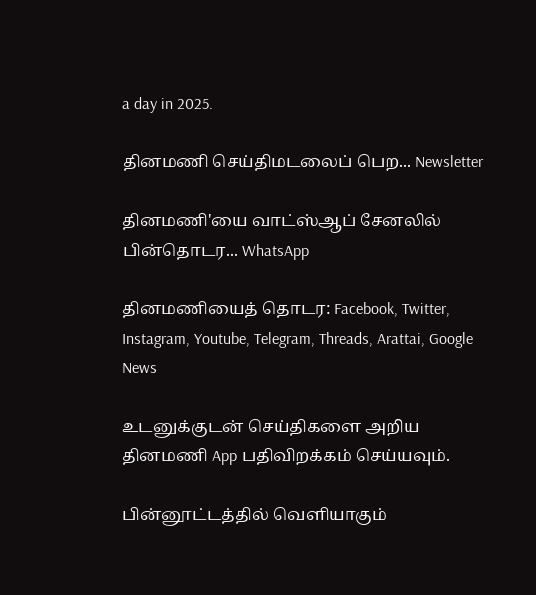a day in 2025.

தினமணி செய்திமடலைப் பெற... Newsletter

தினமணி'யை வாட்ஸ்ஆப் சேனலில் பின்தொடர... WhatsApp

தினமணியைத் தொடர: Facebook, Twitter, Instagram, Youtube, Telegram, Threads, Arattai, Google News

உடனுக்குடன் செய்திகளை அறிய தினமணி App பதிவிறக்கம் செய்யவும்.

பின்னூட்டத்தில் வெளியாகும்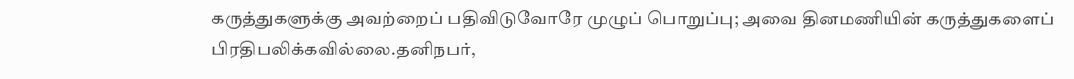கருத்துகளுக்கு அவற்றைப் பதிவிடுவோரே முழுப் பொறுப்பு; அவை தினமணியின் கருத்துகளைப் பிரதிபலிக்கவில்லை.தனிநபர்,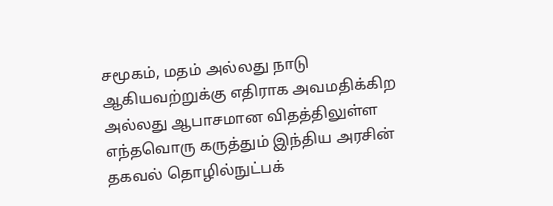சமூகம், மதம் அல்லது நாடு ஆகியவற்றுக்கு எதிராக அவமதிக்கிற அல்லது ஆபாசமான விதத்திலுள்ள எந்தவொரு கருத்தும் இந்திய அரசின் தகவல் தொழில்நுட்பக்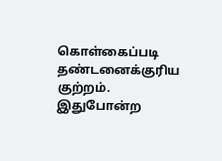கொள்கைப்படி தண்டனைக்குரிய குற்றம். இதுபோன்ற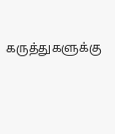கருத்துகளுக்கு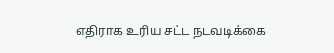எதிராக உரிய சட்ட நடவடிக்கை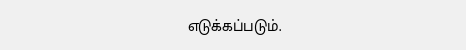எடுக்கப்படும்.